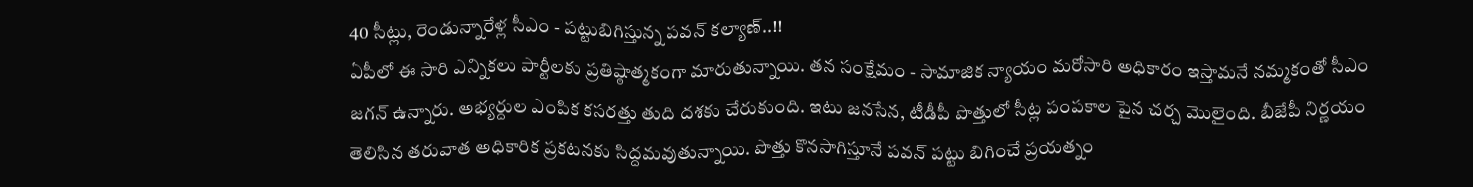40 సీట్లు, రెండున్నారేళ్ల సీఎం - పట్టుబిగిస్తున్న పవన్ కల్యాణ్..!!
ఏపీలో ఈ సారి ఎన్నికలు పార్టీలకు ప్రతిష్ఠాత్మకంగా మారుతున్నాయి. తన సంక్షేమం - సామాజిక న్యాయం మరోసారి అధికారం ఇస్తామనే నమ్మకంతో సీఎం జగన్ ఉన్నారు. అభ్యర్దుల ఎంపిక కసరత్తు తుది దశకు చేరుకుంది. ఇటు జనసేన, టీడీపీ పొత్తులో సీట్ల పంపకాల పైన చర్చ మొలైంది. బీజేపీ నిర్ణయం తెలిసిన తరువాత అధికారిక ప్రకటనకు సిద్దమవుతున్నాయి. పొత్తు కొనసాగిస్తూనే పవన్ పట్టు బిగించే ప్రయత్నం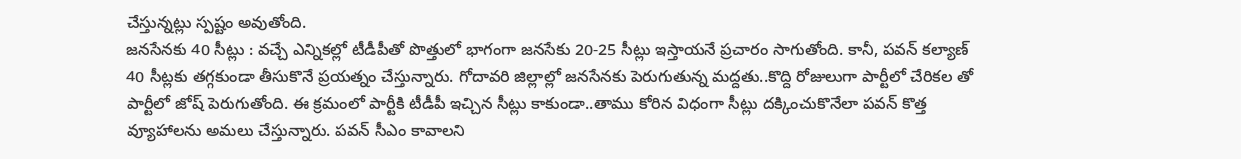చేస్తున్నట్లు స్పష్టం అవుతోంది.
జనసేనకు 40 సీట్లు : వచ్చే ఎన్నికల్లో టీడీపీతో పొత్తులో భాగంగా జనసేకు 20-25 సీట్లు ఇస్తాయనే ప్రచారం సాగుతోంది. కానీ, పవన్ కల్యాణ్ 40 సీట్లకు తగ్గకుండా తీసుకొనే ప్రయత్నం చేస్తున్నారు. గోదావరి జిల్లాల్లో జనసేనకు పెరుగుతున్న మద్దతు..కొద్ది రోజులుగా పార్టీలో చేరికల తో పార్టీలో జోష్ పెరుగుతోంది. ఈ క్రమంలో పార్టీకి టీడీపీ ఇచ్చిన సీట్లు కాకుండా..తాము కోరిన విధంగా సీట్లు దక్కించుకొనేలా పవన్ కొత్త వ్యూహాలను అమలు చేస్తున్నారు. పవన్ సీఎం కావాలని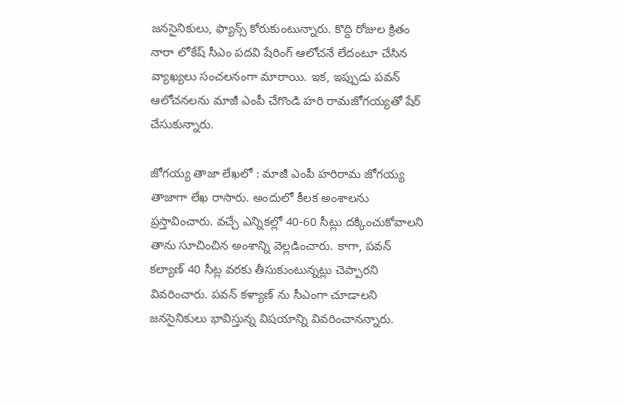జనసైనికులు, ఫ్యాన్స్ కోరుకుంటున్నారు. కొద్ది రోజుల క్రితం నారా లోకేష్ సీఎం పదవి షేరింగ్ ఆలోచనే లేదంటూ చేసిన వ్యాఖ్యలు సంచలనంగా మారాయి. ఇక, ఇప్పుడు పవన్ ఆలోచనలను మాజీ ఎంపీ చేగొండి హరి రామజోగయ్యతో షేర్ చేసుకున్నారు.

జోగయ్య తాజా లేఖలో : మాజీ ఎంపీ హరిరామ జోగయ్య తాజాగా లేఖ రాసారు. అందులో కీలక అంశాలను ప్రస్తావించారు. వచ్చే ఎన్నికల్లో 40-60 సీట్లు దక్కించుకోవాలని తాను సూచించిన అంశాన్ని వెల్లడించారు. కాగా, పవన్ కల్యాణ్ 40 సీట్ల వరకు తీసుకుంటున్నట్లు చెప్పారని వివరించారు. పవన్ కళ్యాణ్ ను సీఎంగా చూడాలని జనసైనికులు భావిస్తున్న విషయాన్ని వివరించానన్నారు.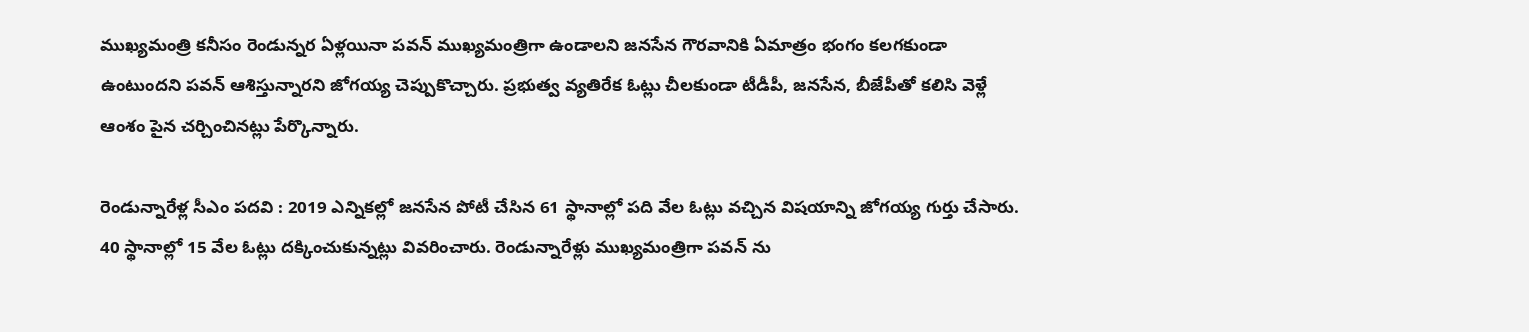ముఖ్యమంత్రి కనీసం రెండున్నర ఏళ్లయినా పవన్ ముఖ్యమంత్రిగా ఉండాలని జనసేన గౌరవానికి ఏమాత్రం భంగం కలగకుండా ఉంటుందని పవన్ ఆశిస్తున్నారని జోగయ్య చెప్పుకొచ్చారు. ప్రభుత్వ వ్యతిరేక ఓట్లు చీలకుండా టీడీపీ, జనసేన, బీజేపీతో కలిసి వెళ్లే ఆంశం పైన చర్చించినట్లు పేర్కొన్నారు.

రెండున్నారేళ్ల సీఎం పదవి : 2019 ఎన్నికల్లో జనసేన పోటీ చేసిన 61 స్థానాల్లో పది వేల ఓట్లు వచ్చిన విషయాన్ని జోగయ్య గుర్తు చేసారు. 40 స్థానాల్లో 15 వేల ఓట్లు దక్కించుకున్నట్లు వివరించారు. రెండున్నారేళ్లు ముఖ్యమంత్రిగా పవన్ ను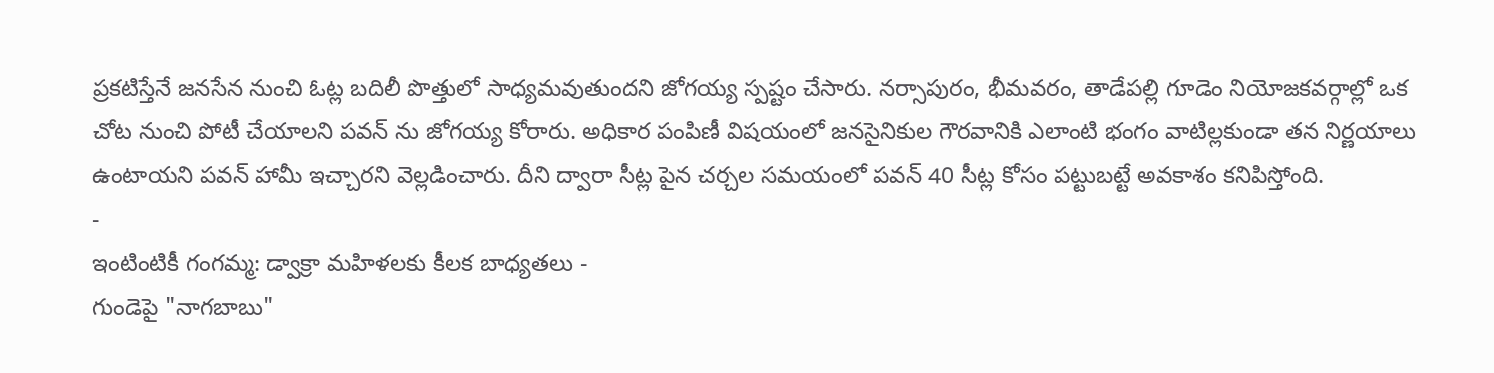ప్రకటిస్తేనే జనసేన నుంచి ఓట్ల బదిలీ పొత్తులో సాధ్యమవుతుందని జోగయ్య స్పష్టం చేసారు. నర్సాపురం, భీమవరం, తాడేపల్లి గూడెం నియోజకవర్గాల్లో ఒక చోట నుంచి పోటీ చేయాలని పవన్ ను జోగయ్య కోరారు. అధికార పంపిణీ విషయంలో జనసైనికుల గౌరవానికి ఎలాంటి భంగం వాటిల్లకుండా తన నిర్ణయాలు ఉంటాయని పవన్ హామీ ఇచ్చారని వెల్లడించారు. దీని ద్వారా సీట్ల పైన చర్చల సమయంలో పవన్ 40 సీట్ల కోసం పట్టుబట్టే అవకాశం కనిపిస్తోంది.
-
ఇంటింటికీ గంగమ్మ: డ్వాక్రా మహిళలకు కీలక బాధ్యతలు -
గుండెపై "నాగబాబు"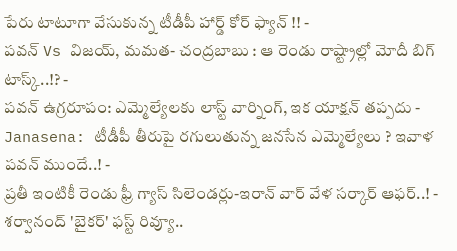పేరు టాటూగా వేసుకున్న టీడీపీ హార్డ్ కోర్ ఫ్యాన్ !! -
పవన్ Vs విజయ్, మమత- చంద్రబాబు : ఆ రెండు రాష్ట్రాల్లో మోదీ బిగ్ టాస్క్..!? -
పవన్ ఉగ్రరూపం: ఎమ్మెల్యేలకు లాస్ట్ వార్నింగ్, ఇక యాక్షన్ తప్పదు -
Janasena: టీడీపీ తీరుపై రగులుతున్న జనసేన ఎమ్మెల్యేలు ? ఇవాళ పవన్ ముందే..! -
ప్రతీ ఇంటికీ రెండు ఫ్రీ గ్యాస్ సిలెండర్లు-ఇరాన్ వార్ వేళ సర్కార్ ఆఫర్..! -
శర్వానంద్ 'బైకర్' ఫస్ట్ రివ్యూ..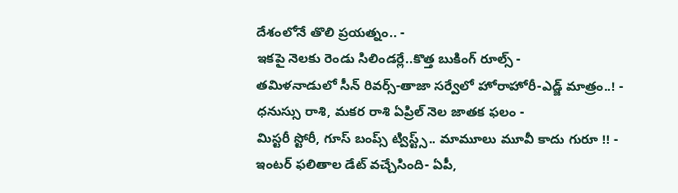దేశంలోనే తొలి ప్రయత్నం.. -
ఇకపై నెలకు రెండు సిలిండర్లే..కొత్త బుకింగ్ రూల్స్ -
తమిళనాడులో సీన్ రివర్స్-తాజా సర్వేలో హోరాహోరీ-ఎడ్జ్ మాత్రం..! -
ధనుస్సు రాశి, మకర రాశి ఏప్రిల్ నెల జాతక ఫలం -
మిస్టరీ స్టోరీ, గూస్ బంప్స్ ట్విస్ట్స్.. మామూలు మూవీ కాదు గురూ !! -
ఇంటర్ ఫలితాల డేట్ వచ్చేసింది- ఏపీ,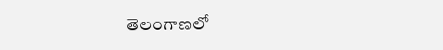తెలంగాణలో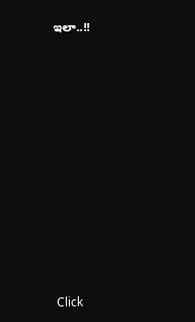ఇలా..!!












Click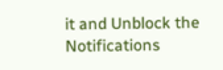it and Unblock the Notifications